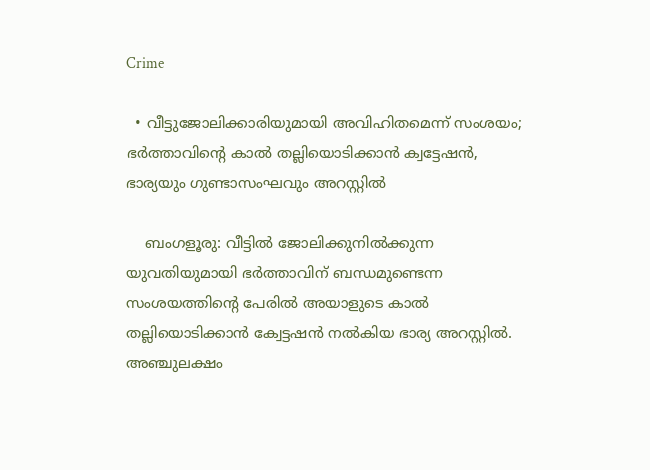Crime

  • വീട്ടുജോലിക്കാരിയുമായി അവിഹിതമെന്ന് സംശയം; ഭര്‍ത്താവിന്റെ കാല്‍ തല്ലിയൊടിക്കാന്‍ ക്വട്ടേഷന്‍, ഭാര്യയും ഗുണ്ടാസംഘവും അറസ്റ്റില്‍

    ബംഗളൂരു: വീട്ടില്‍ ജോലിക്കുനില്‍ക്കുന്ന യുവതിയുമായി ഭര്‍ത്താവിന് ബന്ധമുണ്ടെന്ന സംശയത്തിന്റെ പേരില്‍ അയാളുടെ കാല്‍ തല്ലിയൊടിക്കാന്‍ ക്വേട്ടഷന്‍ നല്‍കിയ ഭാര്യ അറസ്റ്റില്‍. അഞ്ചുലക്ഷം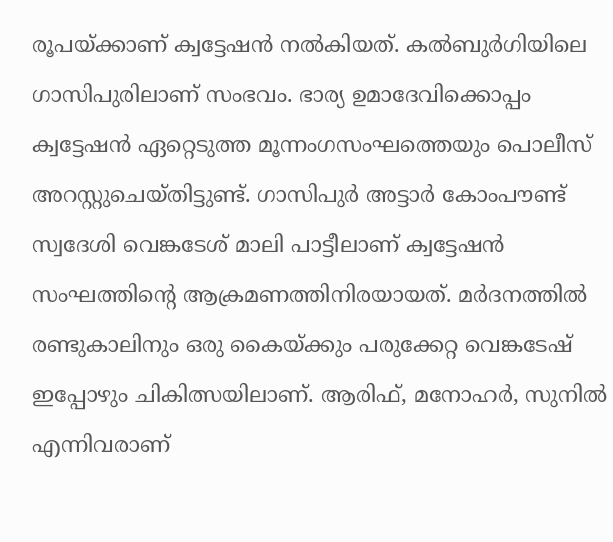രൂപയ്ക്കാണ് ക്വട്ടേഷന്‍ നല്‍കിയത്. കല്‍ബുര്‍ഗിയിലെ ഗാസിപുരിലാണ് സംഭവം. ഭാര്യ ഉമാദേവിക്കൊപ്പം ക്വട്ടേഷന്‍ ഏറ്റെടുത്ത മൂന്നംഗസംഘത്തെയും പൊലീസ് അറസ്റ്റുചെയ്തിട്ടുണ്ട്. ഗാസിപുര്‍ അട്ടാര്‍ കോംപൗണ്ട് സ്വദേശി വെങ്കടേശ് മാലി പാട്ടീലാണ് ക്വട്ടേഷന്‍ സംഘത്തിന്റെ ആക്രമണത്തിനിരയായത്. മര്‍ദനത്തില്‍ രണ്ടുകാലിനും ഒരു കൈയ്ക്കും പരുക്കേറ്റ വെങ്കടേഷ് ഇപ്പോഴും ചികിത്സയിലാണ്. ആരിഫ്, മനോഹര്‍, സുനില്‍ എന്നിവരാണ്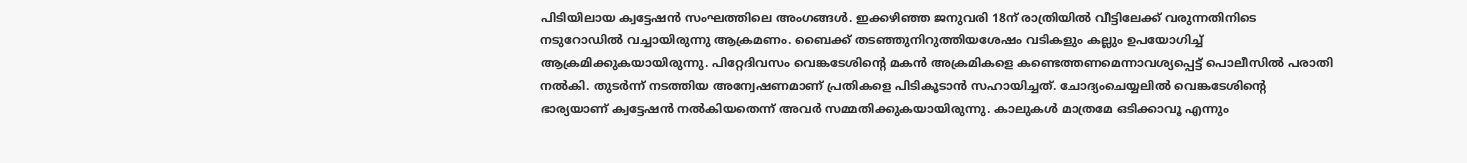പിടിയിലായ ക്വട്ടേഷന്‍ സംഘത്തിലെ അംഗങ്ങള്‍. ഇക്കഴിഞ്ഞ ജനുവരി 18ന് രാത്രിയില്‍ വീട്ടിലേക്ക് വരുന്നതിനിടെ നടുറോഡില്‍ വച്ചായിരുന്നു ആക്രമണം. ബൈക്ക് തടഞ്ഞുനിറുത്തിയശേഷം വടികളും കല്ലും ഉപയോഗിച്ച് ആക്രമിക്കുകയായിരുന്നു. പിറ്റേദിവസം വെങ്കടേശിന്റെ മകന്‍ അക്രമികളെ കണ്ടെത്തണമെന്നാവശ്യപ്പെട്ട് പൊലീസില്‍ പരാതി നല്‍കി. തുടര്‍ന്ന് നടത്തിയ അന്വേഷണമാണ് പ്രതികളെ പിടികൂടാന്‍ സഹായിച്ചത്. ചോദ്യംചെയ്യലില്‍ വെങ്കടേശിന്റെ ഭാര്യയാണ് ക്വട്ടേഷന്‍ നല്‍കിയതെന്ന് അവര്‍ സമ്മതിക്കുകയായിരുന്നു. കാലുകള്‍ മാത്രമേ ഒടിക്കാവൂ എന്നും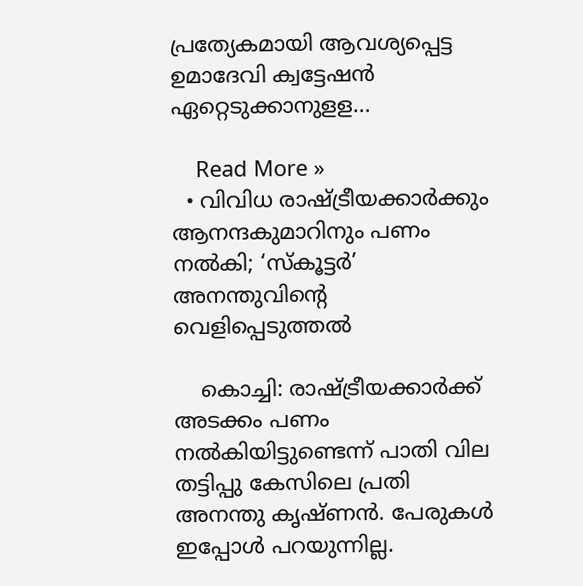പ്രത്യേകമായി ആവശ്യപ്പെട്ട ഉമാദേവി ക്വട്ടേഷന്‍ ഏറ്റെടുക്കാനുളള…

    Read More »
  • വിവിധ രാഷ്ട്രീയക്കാര്‍ക്കും ആനന്ദകുമാറിനും പണം നല്‍കി; ‘സ്‌കൂട്ടര്‍’ അനന്തുവിന്റെ വെളിപ്പെടുത്തല്‍

    കൊച്ചി: രാഷ്ട്രീയക്കാര്‍ക്ക് അടക്കം പണം നല്‍കിയിട്ടുണ്ടെന്ന് പാതി വില തട്ടിപ്പു കേസിലെ പ്രതി അനന്തു കൃഷ്ണന്‍. പേരുകള്‍ ഇപ്പോള്‍ പറയുന്നില്ല.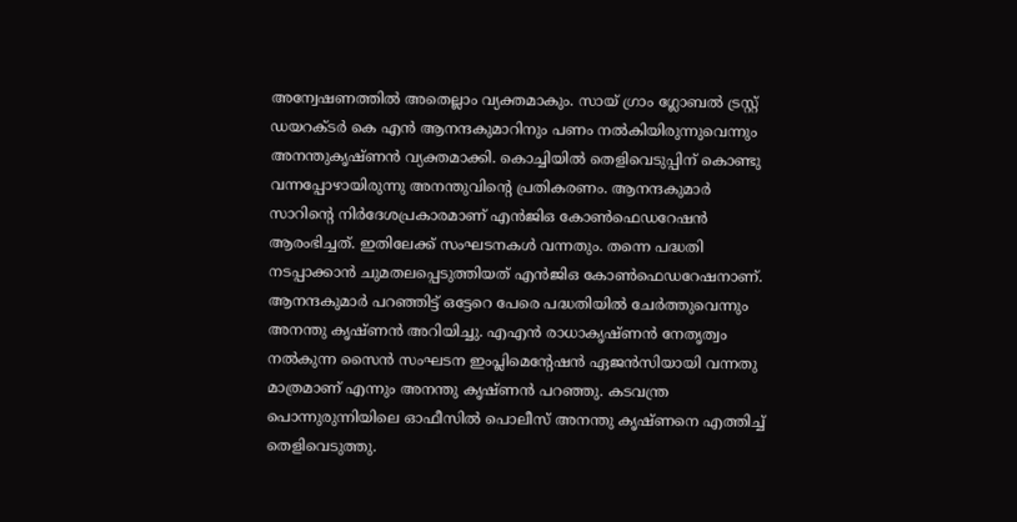അന്വേഷണത്തില്‍ അതെല്ലാം വ്യക്തമാകും. സായ് ഗ്രാം ഗ്ലോബല്‍ ട്രസ്റ്റ് ഡയറക്ടര്‍ കെ എന്‍ ആനന്ദകുമാറിനും പണം നല്‍കിയിരുന്നുവെന്നും അനന്തുകൃഷ്ണന്‍ വ്യക്തമാക്കി. കൊച്ചിയില്‍ തെളിവെടുപ്പിന് കൊണ്ടു വന്നപ്പോഴായിരുന്നു അനന്തുവിന്റെ പ്രതികരണം. ആനന്ദകുമാര്‍ സാറിന്റെ നിര്‍ദേശപ്രകാരമാണ് എന്‍ജിഒ കോണ്‍ഫെഡറേഷന്‍ ആരംഭിച്ചത്. ഇതിലേക്ക് സംഘടനകള്‍ വന്നതും. തന്നെ പദ്ധതി നടപ്പാക്കാന്‍ ചുമതലപ്പെടുത്തിയത് എന്‍ജിഒ കോണ്‍ഫെഡറേഷനാണ്. ആനന്ദകുമാര്‍ പറഞ്ഞിട്ട് ഒട്ടേറെ പേരെ പദ്ധതിയില്‍ ചേര്‍ത്തുവെന്നും അനന്തു കൃഷ്ണന്‍ അറിയിച്ചു. എഎന്‍ രാധാകൃഷ്ണന്‍ നേതൃത്വം നല്‍കുന്ന സൈന്‍ സംഘടന ഇംപ്ലിമെന്റേഷന്‍ ഏജന്‍സിയായി വന്നതു മാത്രമാണ് എന്നും അനന്തു കൃഷ്ണന്‍ പറഞ്ഞു. കടവന്ത്ര പൊന്നുരുന്നിയിലെ ഓഫീസില്‍ പൊലീസ് അനന്തു കൃഷ്ണനെ എത്തിച്ച് തെളിവെടുത്തു.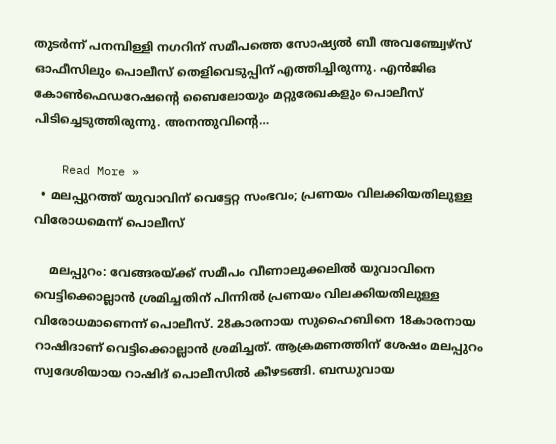തുടര്‍ന്ന് പനമ്പിള്ളി നഗറിന് സമീപത്തെ സോഷ്യല്‍ ബീ അവഞ്ച്വേഴ്സ് ഓഫീസിലും പൊലീസ് തെളിവെടുപ്പിന് എത്തിച്ചിരുന്നു. എന്‍ജിഒ കോണ്‍ഫെഡറേഷന്റെ ബൈലോയും മറ്റുരേഖകളും പൊലീസ് പിടിച്ചെടുത്തിരുന്നു. അനന്തുവിന്റെ…

    Read More »
  • മലപ്പുറത്ത് യുവാവിന് വെട്ടേറ്റ സംഭവം; പ്രണയം വിലക്കിയതിലുള്ള വിരോധമെന്ന് പൊലീസ്

    മലപ്പുറം: വേങ്ങരയ്ക്ക് സമീപം വീണാലുക്കലില്‍ യുവാവിനെ വെട്ടിക്കൊല്ലാന്‍ ശ്രമിച്ചതിന് പിന്നില്‍ പ്രണയം വിലക്കിയതിലുള്ള വിരോധമാണെന്ന് പൊലീസ്. 28കാരനായ സുഹൈബിനെ 18കാരനായ റാഷിദാണ് വെട്ടിക്കൊല്ലാന്‍ ശ്രമിച്ചത്. ആക്രമണത്തിന് ശേഷം മലപ്പുറം സ്വദേശിയായ റാഷിദ് പൊലീസില്‍ കീഴടങ്ങി. ബന്ധുവായ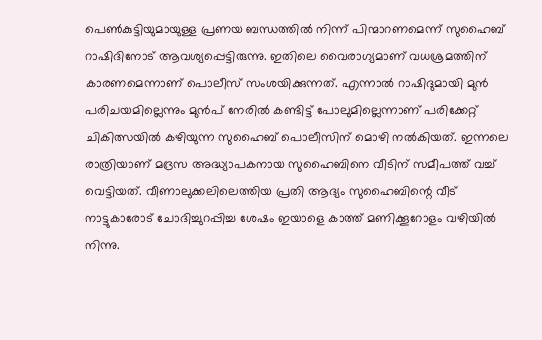പെണ്‍കുട്ടിയുമായുള്ള പ്രണയ ബന്ധത്തില്‍ നിന്ന് പിന്മാറണമെന്ന് സുഹൈബ് റാഷിദിനോട് ആവശ്യപ്പെട്ടിരുന്നു. ഇതിലെ വൈരാഗ്യമാണ് വധശ്രമത്തിന് കാരണമെന്നാണ് പൊലീസ് സംശയിക്കുന്നത്. എന്നാല്‍ റാഷിദുമായി മുന്‍ പരിചയമില്ലെന്നും മുന്‍പ് നേരില്‍ കണ്ടിട്ട് പോലുമില്ലെന്നാണ് പരിക്കേറ്റ് ചികിത്സയില്‍ കഴിയുന്ന സുഹൈബ് പൊലീസിന് മൊഴി നല്‍കിയത്. ഇന്നലെ രാത്രിയാണ് മദ്രസ അദ്ധ്യാപകനായ സുഹൈബിനെ വീടിന് സമീപത്ത് വച്ച് വെട്ടിയത്. വീണാലുക്കലിലെത്തിയ പ്രതി ആദ്യം സുഹൈബിന്റെ വീട് നാട്ടുകാരോട് ചോദിച്ചുറപ്പിച്ച ശേഷം ഇയാളെ കാത്ത് മണിക്കൂറോളം വഴിയില്‍ നിന്നു.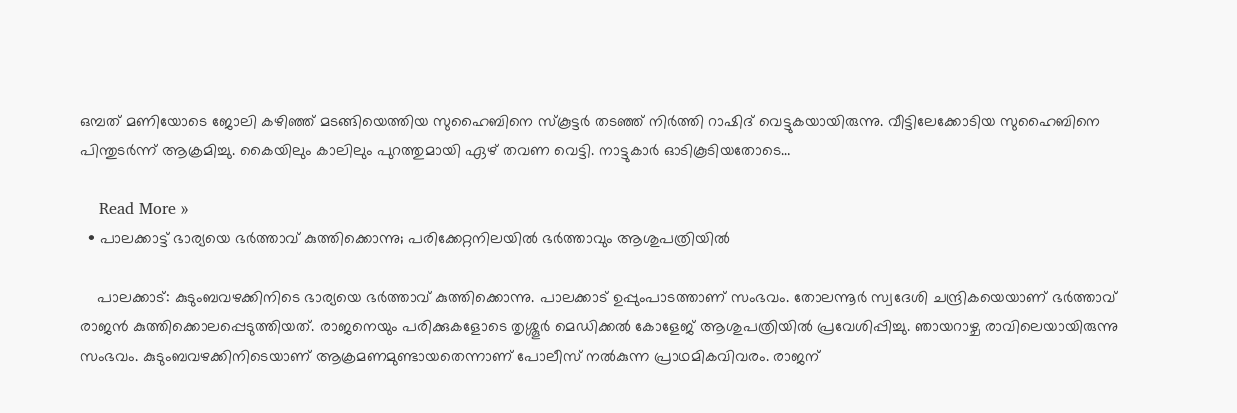ഒമ്പത് മണിയോടെ ജോലി കഴിഞ്ഞ് മടങ്ങിയെത്തിയ സുഹൈബിനെ സ്‌കൂട്ടര്‍ തടഞ്ഞ് നിര്‍ത്തി റാഷിദ് വെട്ടുകയായിരുന്നു. വീട്ടിലേക്കോടിയ സുഹൈബിനെ പിന്തുടര്‍ന്ന് ആക്രമിച്ചു. കൈയിലും കാലിലും പുറത്തുമായി ഏഴ് തവണ വെട്ടി. നാട്ടുകാര്‍ ഓടികൂടിയതോടെ…

    Read More »
  • പാലക്കാട്ട് ഭാര്യയെ ഭര്‍ത്താവ് കുത്തിക്കൊന്നു; പരിക്കേറ്റനിലയില്‍ ഭര്‍ത്താവും ആശുപത്രിയില്‍

    പാലക്കാട്: കുടുംബവഴക്കിനിടെ ഭാര്യയെ ഭര്‍ത്താവ് കുത്തിക്കൊന്നു. പാലക്കാട് ഉപ്പുംപാടത്താണ് സംഭവം. തോലന്നൂര്‍ സ്വദേശി ചന്ദ്രികയെയാണ് ഭര്‍ത്താവ് രാജന്‍ കുത്തിക്കൊലപ്പെടുത്തിയത്. രാജനെയും പരിക്കുകളോടെ തൃശ്ശൂര്‍ മെഡിക്കല്‍ കോളേജ് ആശുപത്രിയില്‍ പ്രവേശിപ്പിച്ചു. ഞായറാഴ്ച രാവിലെയായിരുന്നു സംഭവം. കുടുംബവഴക്കിനിടെയാണ് ആക്രമണമുണ്ടായതെന്നാണ് പോലീസ് നല്‍കുന്ന പ്രാഥമികവിവരം. രാജന്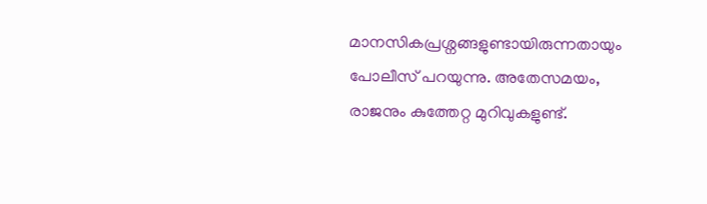മാനസികപ്രശ്നങ്ങളുണ്ടായിരുന്നതായും പോലീസ് പറയുന്നു. അതേസമയം, രാജനും കുത്തേറ്റ മുറിവുകളുണ്ട്.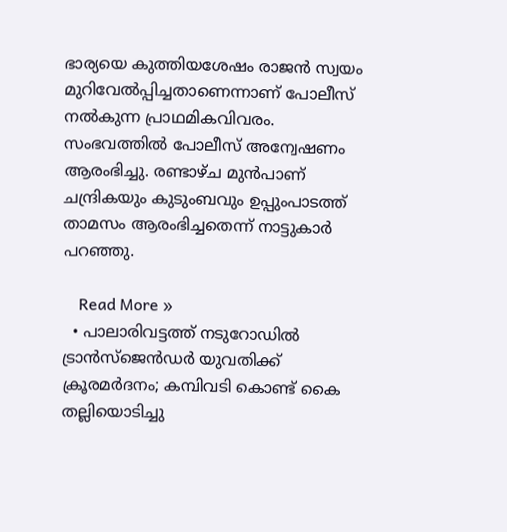ഭാര്യയെ കുത്തിയശേഷം രാജന്‍ സ്വയം മുറിവേല്‍പ്പിച്ചതാണെന്നാണ് പോലീസ് നല്‍കുന്ന പ്രാഥമികവിവരം. സംഭവത്തില്‍ പോലീസ് അന്വേഷണം ആരംഭിച്ചു. രണ്ടാഴ്ച മുന്‍പാണ് ചന്ദ്രികയും കുടുംബവും ഉപ്പുംപാടത്ത് താമസം ആരംഭിച്ചതെന്ന് നാട്ടുകാര്‍ പറഞ്ഞു.

    Read More »
  • പാലാരിവട്ടത്ത് നടുറോഡില്‍ ട്രാന്‍സ്ജെന്‍ഡര്‍ യുവതിക്ക് ക്രൂരമര്‍ദനം; കമ്പിവടി കൊണ്ട് കൈ തല്ലിയൊടിച്ചു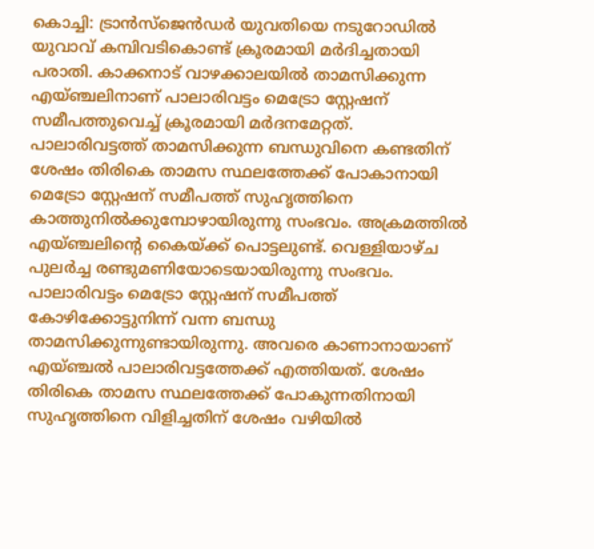കൊച്ചി: ട്രാന്‍സ്ജെന്‍ഡര്‍ യുവതിയെ നടുറോഡില്‍ യുവാവ് കമ്പിവടികൊണ്ട് ക്രൂരമായി മര്‍ദിച്ചതായി പരാതി. കാക്കനാട് വാഴക്കാലയില്‍ താമസിക്കുന്ന എയ്ഞ്ചലിനാണ് പാലാരിവട്ടം മെട്രോ സ്റ്റേഷന് സമീപത്തുവെച്ച് ക്രൂരമായി മര്‍ദനമേറ്റത്. പാലാരിവട്ടത്ത് താമസിക്കുന്ന ബന്ധുവിനെ കണ്ടതിന് ശേഷം തിരികെ താമസ സ്ഥലത്തേക്ക് പോകാനായി മെട്രോ സ്റ്റേഷന് സമീപത്ത് സുഹൃത്തിനെ കാത്തുനില്‍ക്കുമ്പോഴായിരുന്നു സംഭവം. അക്രമത്തില്‍ എയ്ഞ്ചലിന്റെ കൈയ്ക്ക് പൊട്ടലുണ്ട്. വെള്ളിയാഴ്ച പുലര്‍ച്ച രണ്ടുമണിയോടെയായിരുന്നു സംഭവം. പാലാരിവട്ടം മെട്രോ സ്റ്റേഷന് സമീപത്ത് കോഴിക്കോട്ടുനിന്ന് വന്ന ബന്ധു താമസിക്കുന്നുണ്ടായിരുന്നു. അവരെ കാണാനായാണ് എയ്ഞ്ചല്‍ പാലാരിവട്ടത്തേക്ക് എത്തിയത്. ശേഷം തിരികെ താമസ സ്ഥലത്തേക്ക് പോകുന്നതിനായി സുഹൃത്തിനെ വിളിച്ചതിന് ശേഷം വഴിയില്‍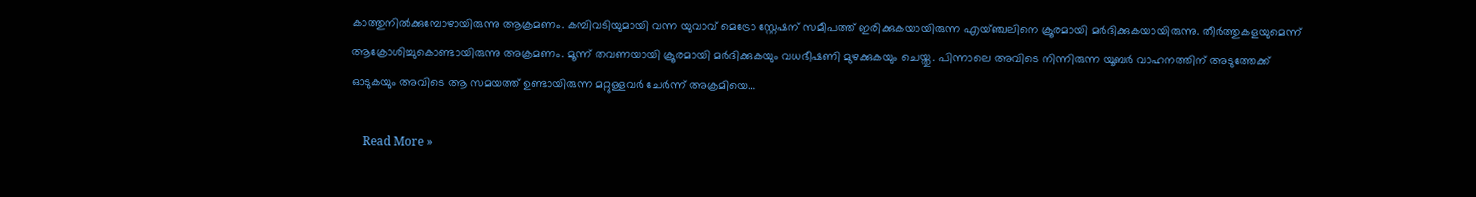കാത്തുനില്‍ക്കുമ്പോഴായിരുന്നു ആക്രമണം. കമ്പിവടിയുമായി വന്ന യുവാവ് മെട്രോ സ്റ്റേഷന് സമീപത്ത് ഇരിക്കുകയായിരുന്ന എയ്ഞ്ചലിനെ ക്രൂരമായി മര്‍ദിക്കുകയായിരുന്നു. തീര്‍ത്തുകളയുമെന്ന് ആക്രോശിച്ചുകൊണ്ടായിരുന്നു അക്രമണം. മൂന്ന് തവണയായി ക്രൂരമായി മര്‍ദിക്കുകയും വധഭീഷണി മുഴക്കുകയും ചെയ്തു. പിന്നാലെ അവിടെ നിന്നിരുന്ന യൂബര്‍ വാഹനത്തിന് അടുത്തേക്ക് ഓടുകയും അവിടെ ആ സമയത്ത് ഉണ്ടായിരുന്ന മറ്റുള്ളവര്‍ ചേര്‍ന്ന് അക്രമിയെ…

    Read More »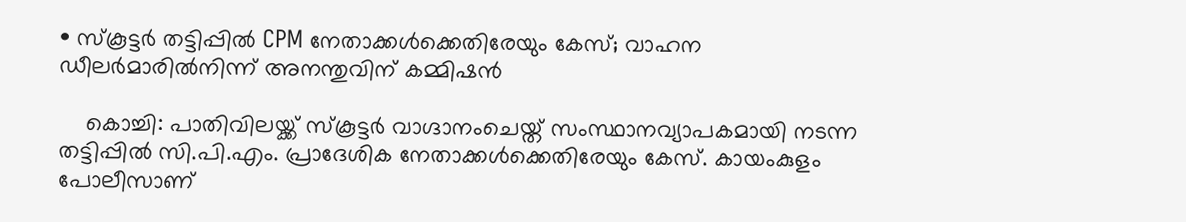• സ്‌കൂട്ടര്‍ തട്ടിപ്പില്‍ CPM നേതാക്കള്‍ക്കെതിരേയും കേസ്; വാഹന ഡീലര്‍മാരില്‍നിന്ന് അനന്തുവിന് കമ്മിഷന്‍

    കൊച്ചി: പാതിവിലയ്ക്ക് സ്‌കൂട്ടര്‍ വാഗ്ദാനംചെയ്ത് സംസ്ഥാനവ്യാപകമായി നടന്ന തട്ടിപ്പില്‍ സി.പി.എം. പ്രാദേശിക നേതാക്കള്‍ക്കെതിരേയും കേസ്. കായംകുളം പോലീസാണ്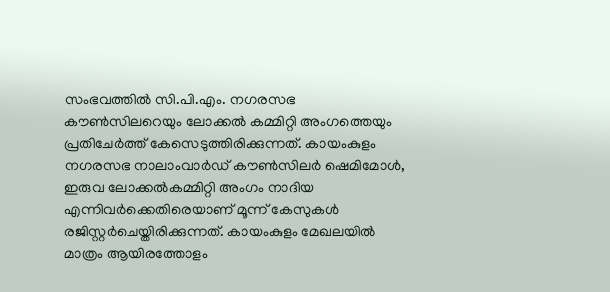സംഭവത്തില്‍ സി.പി.എം. നഗരസഭ കൗണ്‍സിലറെയും ലോക്കല്‍ കമ്മിറ്റി അംഗത്തെയും പ്രതിചേര്‍ത്ത് കേസെടുത്തിരിക്കുന്നത്. കായംകുളം നഗരസഭ നാലാംവാര്‍ഡ് കൗണ്‍സിലര്‍ ഷെമിമോള്‍, ഇരുവ ലോക്കല്‍കമ്മിറ്റി അംഗം നാദിയ എന്നിവര്‍ക്കെതിരെയാണ് മൂന്ന് കേസുകള്‍ രജിസ്റ്റര്‍ചെയ്തിരിക്കുന്നത്. കായംകുളം മേഖലയില്‍ മാത്രം ആയിരത്തോളം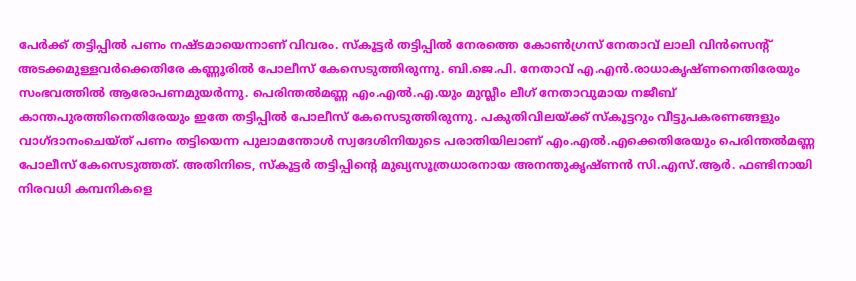പേര്‍ക്ക് തട്ടിപ്പില്‍ പണം നഷ്ടമായെന്നാണ് വിവരം. സ്‌കൂട്ടര്‍ തട്ടിപ്പില്‍ നേരത്തെ കോണ്‍ഗ്രസ് നേതാവ് ലാലി വിന്‍സെന്റ് അടക്കമുള്ളവര്‍ക്കെതിരേ കണ്ണൂരില്‍ പോലീസ് കേസെടുത്തിരുന്നു. ബി.ജെ.പി. നേതാവ് എ.എന്‍.രാധാകൃഷ്ണനെതിരേയും സംഭവത്തില്‍ ആരോപണമുയര്‍ന്നു. പെരിന്തല്‍മണ്ണ എം.എല്‍.എ.യും മുസ്ലീം ലീഗ് നേതാവുമായ നജീബ് കാന്തപുരത്തിനെതിരേയും ഇതേ തട്ടിപ്പില്‍ പോലീസ് കേസെടുത്തിരുന്നു. പകുതിവിലയ്ക്ക് സ്‌കൂട്ടറും വീട്ടുപകരണങ്ങളും വാഗ്ദാനംചെയ്ത് പണം തട്ടിയെന്ന പുലാമന്തോള്‍ സ്വദേശിനിയുടെ പരാതിയിലാണ് എം.എല്‍.എക്കെതിരേയും പെരിന്തല്‍മണ്ണ പോലീസ് കേസെടുത്തത്. അതിനിടെ, സ്‌കൂട്ടര്‍ തട്ടിപ്പിന്റെ മുഖ്യസൂത്രധാരനായ അനന്തുകൃഷ്ണന്‍ സി.എസ്.ആര്‍. ഫണ്ടിനായി നിരവധി കമ്പനികളെ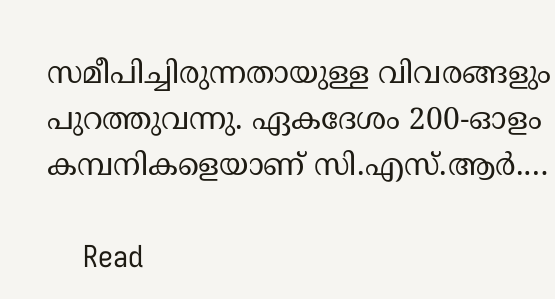സമീപിച്ചിരുന്നതായുള്ള വിവരങ്ങളും പുറത്തുവന്നു. ഏകദേശം 200-ഓളം കമ്പനികളെയാണ് സി.എസ്.ആര്‍.…

    Read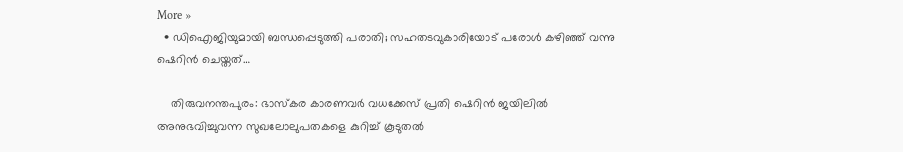More »
  • ഡിഐജിയുമായി ബന്ധപ്പെടുത്തി പരാതി; സഹതടവുകാരിയോട് പരോള്‍ കഴിഞ്ഞ് വന്നു ഷെറിന്‍ ചെയ്തത്…

    തിരുവനന്തപുരം: ഭാസ്‌കര കാരണവര്‍ വധക്കേസ് പ്രതി ഷെറിന്‍ ജയിലില്‍ അനുഭവിച്ചുവന്ന സുഖലോലുപതകളെ കുറിച്ച് കൂടുതല്‍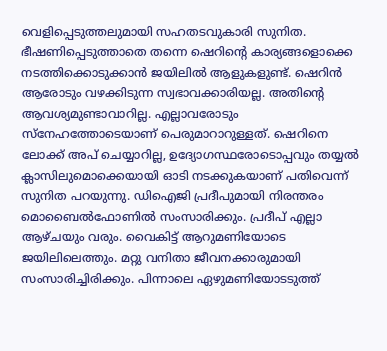വെളിപ്പെടുത്തലുമായി സഹതടവുകാരി സുനിത. ഭീഷണിപ്പെടുത്താതെ തന്നെ ഷെറിന്റെ കാര്യങ്ങളൊക്കെ നടത്തിക്കൊടുക്കാന്‍ ജയിലില്‍ ആളുകളുണ്ട്. ഷെറിന്‍ ആരോടും വഴക്കിടുന്ന സ്വഭാവക്കാരിയല്ല. അതിന്റെ ആവശ്യമുണ്ടാവാറില്ല. എല്ലാവരോടും സ്നേഹത്തോടെയാണ് പെരുമാറാറുള്ളത്. ഷെറിനെ ലോക്ക് അപ് ചെയ്യാറില്ല, ഉദ്യോഗസ്ഥരോടൊപ്പവും തയ്യല്‍ ക്ലാസിലുമൊക്കെയായി ഓടി നടക്കുകയാണ് പതിവെന്ന് സുനിത പറയുന്നു. ഡിഐജി പ്രദീപുമായി നിരന്തരം മൊബൈല്‍ഫോണില്‍ സംസാരിക്കും. പ്രദീപ് എല്ലാ ആഴ്ചയും വരും. വൈകിട്ട് ആറുമണിയോടെ ജയിലിലെത്തും. മറ്റു വനിതാ ജീവനക്കാരുമായി സംസാരിച്ചിരിക്കും. പിന്നാലെ ഏഴുമണിയോടടുത്ത്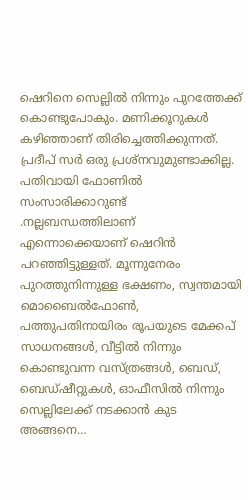ഷെറിനെ സെല്ലില്‍ നിന്നും പുറത്തേക്ക് കൊണ്ടുപോകും. മണിക്കൂറുകള്‍ കഴിഞ്ഞാണ് തിരിച്ചെത്തിക്കുന്നത്. പ്രദീപ് സര്‍ ഒരു പ്രശ്‌നവുമുണ്ടാക്കില്ല. പതിവായി ഫോണില്‍ സംസാരിക്കാറുണ്ട് .നല്ലബന്ധത്തിലാണ് എന്നൊക്കെയാണ് ഷെറിന്‍ പറഞ്ഞിട്ടുള്ളത്. മൂന്നുനേരം പുറത്തുനിന്നുള്ള ഭക്ഷണം, സ്വന്തമായി മൊബൈല്‍ഫോണ്‍, പത്തുപതിനായിരം രൂപയുടെ മേക്കപ് സാധനങ്ങള്‍, വീട്ടില്‍ നിന്നും കൊണ്ടുവന്ന വസ്ത്രങ്ങള്‍, ബെഡ്, ബെഡ്ഷീറ്റുകള്‍, ഓഫീസില്‍ നിന്നും സെല്ലിലേക്ക് നടക്കാന്‍ കുട അങ്ങനെ…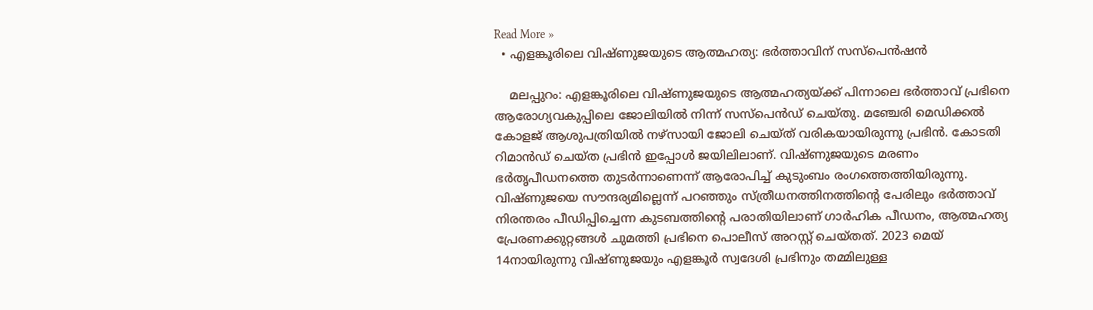Read More »
  • എളങ്കൂരിലെ വിഷ്ണുജയുടെ ആത്മഹത്യ: ഭര്‍ത്താവിന് സസ്‌പെന്‍ഷന്‍

    മലപ്പുറം: എളങ്കൂരിലെ വിഷ്ണുജയുടെ ആത്മഹത്യയ്ക്ക് പിന്നാലെ ഭര്‍ത്താവ് പ്രഭിനെ ആരോഗ്യവകുപ്പിലെ ജോലിയില്‍ നിന്ന് സസ്‌പെന്‍ഡ് ചെയ്തു. മഞ്ചേരി മെഡിക്കല്‍ കോളജ് ആശുപത്രിയില്‍ നഴ്‌സായി ജോലി ചെയ്ത് വരികയായിരുന്നു പ്രഭിന്‍. കോടതി റിമാന്‍ഡ് ചെയ്ത പ്രഭിന്‍ ഇപ്പോള്‍ ജയിലിലാണ്. വിഷ്ണുജയുടെ മരണം ഭര്‍തൃപീഡനത്തെ തുടര്‍ന്നാണെന്ന് ആരോപിച്ച് കുടുംബം രംഗത്തെത്തിയിരുന്നു. വിഷ്ണുജയെ സൗന്ദര്യമില്ലെന്ന് പറഞ്ഞും സ്ത്രീധനത്തിനത്തിന്റെ പേരിലും ഭര്‍ത്താവ് നിരന്തരം പീഡിപ്പിച്ചെന്ന കുടബത്തിന്റെ പരാതിയിലാണ് ഗാര്‍ഹിക പീഡനം, ആത്മഹത്യ പ്രേരണക്കുറ്റങ്ങള്‍ ചുമത്തി പ്രഭിനെ പൊലീസ് അറസ്റ്റ് ചെയ്തത്. 2023 മെയ് 14നായിരുന്നു വിഷ്ണുജയും എളങ്കൂര്‍ സ്വദേശി പ്രഭിനും തമ്മിലുള്ള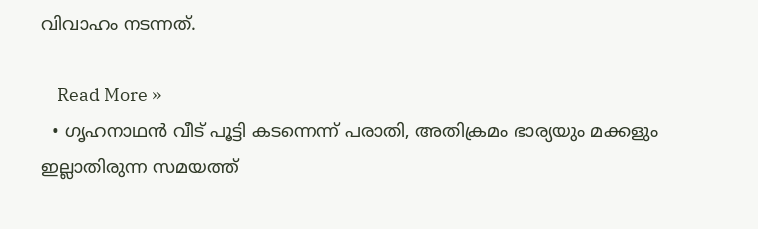വിവാഹം നടന്നത്.

    Read More »
  • ഗൃഹനാഥന്‍ വീട് പൂട്ടി കടന്നെന്ന് പരാതി, അതിക്രമം ഭാര്യയും മക്കളും ഇല്ലാതിരുന്ന സമയത്ത്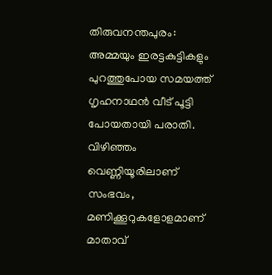തിരുവനന്തപുരം: അമ്മയും ഇരട്ടകുട്ടികളും പുറത്തുപോയ സമയത്ത് ഗൃഹനാഥന്‍ വീട് പൂട്ടി പോയതായി പരാതി. വിഴിഞ്ഞം വെണ്ണിയൂരിലാണ് സംഭവം, മണിക്കൂറുകളോളമാണ് മാതാവ്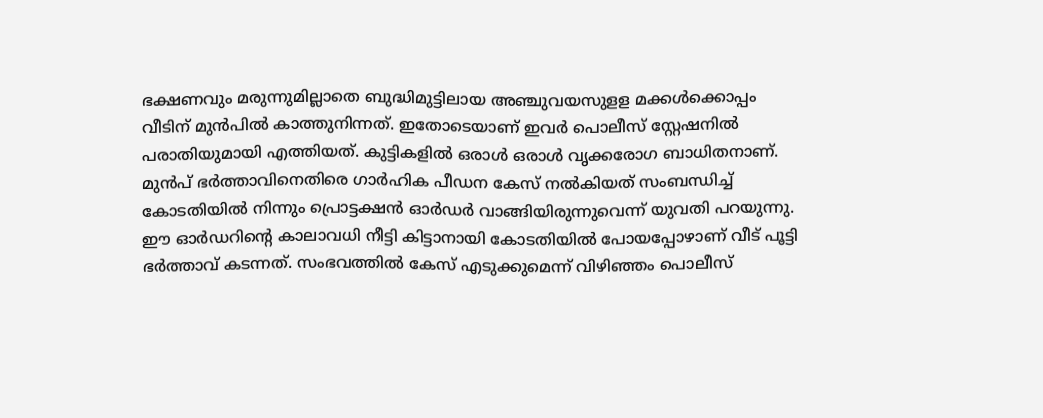ഭക്ഷണവും മരുന്നുമില്ലാതെ ബുദ്ധിമുട്ടിലായ അഞ്ചുവയസുളള മക്കള്‍ക്കൊപ്പം വീടിന് മുന്‍പില്‍ കാത്തുനിന്നത്. ഇതോടെയാണ് ഇവര്‍ പൊലീസ് സ്റ്റേഷനില്‍ പരാതിയുമായി എത്തിയത്. കുട്ടികളില്‍ ഒരാള്‍ ഒരാള്‍ വൃക്കരോഗ ബാധിതനാണ്. മുന്‍പ് ഭര്‍ത്താവിനെതിരെ ഗാര്‍ഹിക പീഡന കേസ് നല്‍കിയത് സംബന്ധിച്ച് കോടതിയില്‍ നിന്നും പ്രൊട്ടക്ഷന്‍ ഓര്‍ഡര്‍ വാങ്ങിയിരുന്നുവെന്ന് യുവതി പറയുന്നു. ഈ ഓര്‍ഡറിന്റെ കാലാവധി നീട്ടി കിട്ടാനായി കോടതിയില്‍ പോയപ്പോഴാണ് വീട് പൂട്ടി ഭര്‍ത്താവ് കടന്നത്. സംഭവത്തില്‍ കേസ് എടുക്കുമെന്ന് വിഴിഞ്ഞം പൊലീസ്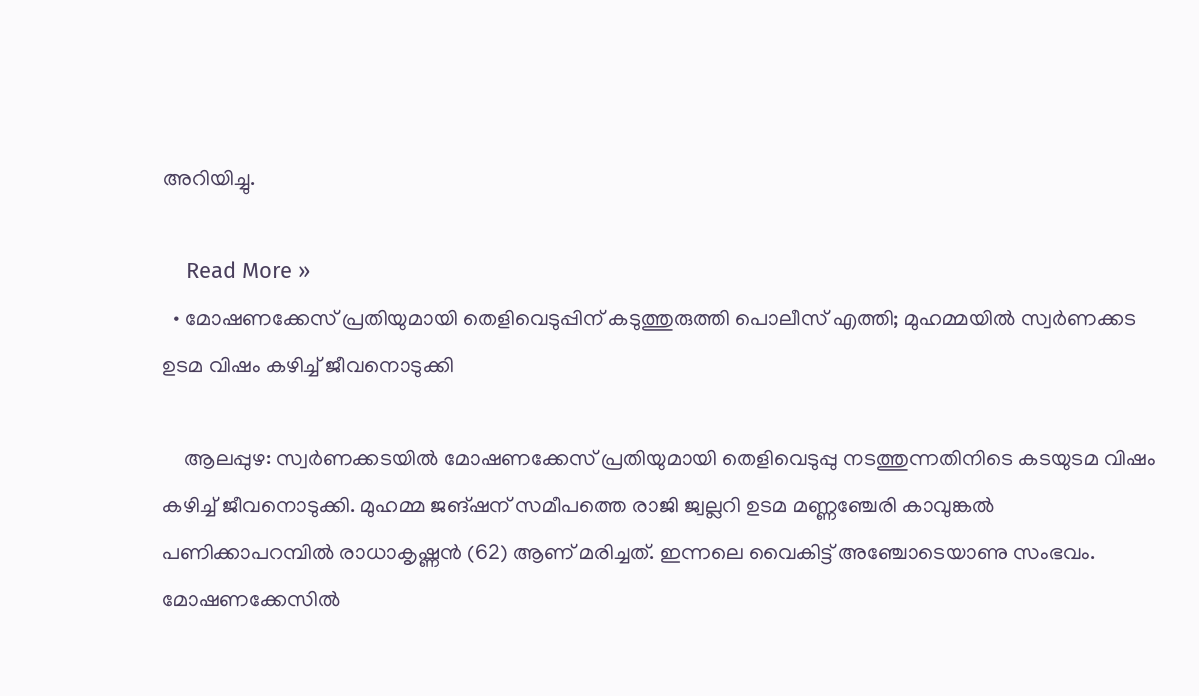അറിയിച്ചു.

    Read More »
  • മോഷണക്കേസ് പ്രതിയുമായി തെളിവെടുപ്പിന് കടുത്തുരുത്തി പൊലീസ് എത്തി; മുഹമ്മയില്‍ സ്വര്‍ണക്കട ഉടമ വിഷം കഴിച്ച് ജീവനൊടുക്കി

    ആലപ്പുഴ: സ്വര്‍ണക്കടയില്‍ മോഷണക്കേസ് പ്രതിയുമായി തെളിവെടുപ്പു നടത്തുന്നതിനിടെ കടയുടമ വിഷം കഴിച്ച് ജീവനൊടുക്കി. മുഹമ്മ ജങ്ഷന് സമീപത്തെ രാജി ജ്വല്ലറി ഉടമ മണ്ണഞ്ചേരി കാവുങ്കല്‍ പണിക്കാപറമ്പില്‍ രാധാകൃഷ്ണന്‍ (62) ആണ് മരിച്ചത്. ഇന്നലെ വൈകിട്ട് അഞ്ചോടെയാണു സംഭവം. മോഷണക്കേസില്‍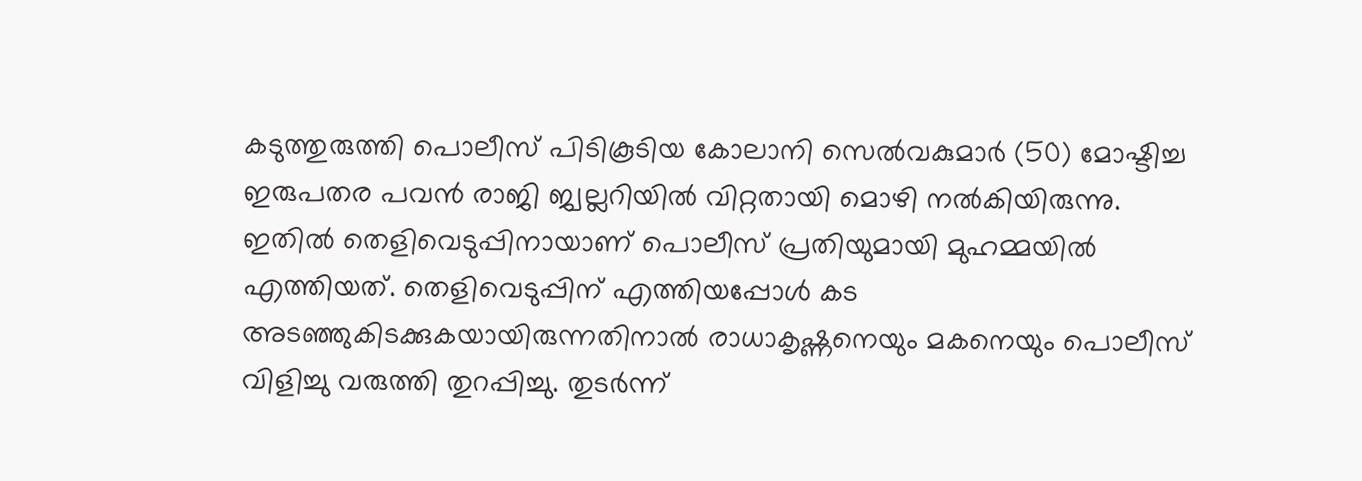കടുത്തുരുത്തി പൊലീസ് പിടികൂടിയ കോലാനി സെല്‍വകുമാര്‍ (50) മോഷ്ടിച്ച ഇരുപതര പവന്‍ രാജി ജ്വല്ലറിയില്‍ വിറ്റതായി മൊഴി നല്‍കിയിരുന്നു. ഇതില്‍ തെളിവെടുപ്പിനായാണ് പൊലീസ് പ്രതിയുമായി മുഹമ്മയില്‍ എത്തിയത്. തെളിവെടുപ്പിന് എത്തിയപ്പോള്‍ കട അടഞ്ഞുകിടക്കുകയായിരുന്നതിനാല്‍ രാധാകൃഷ്ണനെയും മകനെയും പൊലീസ് വിളിച്ചു വരുത്തി തുറപ്പിച്ചു. തുടര്‍ന്ന്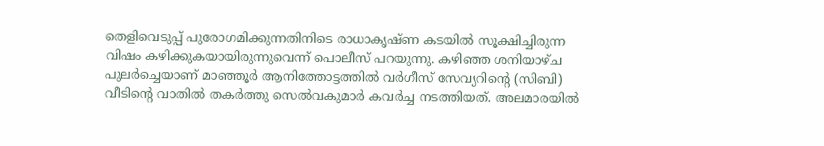തെളിവെടുപ്പ് പുരോഗമിക്കുന്നതിനിടെ രാധാകൃഷ്ണ കടയില്‍ സൂക്ഷിച്ചിരുന്ന വിഷം കഴിക്കുകയായിരുന്നുവെന്ന് പൊലീസ് പറയുന്നു. കഴിഞ്ഞ ശനിയാഴ്ച പുലര്‍ച്ചെയാണ് മാഞ്ഞൂര്‍ ആനിത്തോട്ടത്തില്‍ വര്‍ഗീസ് സേവ്യറിന്റെ (സിബി) വീടിന്റെ വാതില്‍ തകര്‍ത്തു സെല്‍വകുമാര്‍ കവര്‍ച്ച നടത്തിയത്. അലമാരയില്‍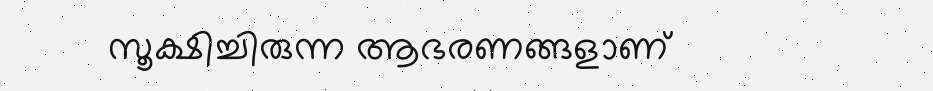സൂക്ഷിച്ചിരുന്ന ആഭരണങ്ങളാണ്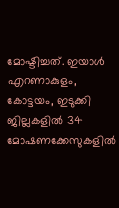മോഷ്ടിച്ചത്. ഇയാള്‍ എറണാകുളം, കോട്ടയം, ഇടുക്കി ജില്ലകളില്‍ 34 മോഷണക്കേസുകളില്‍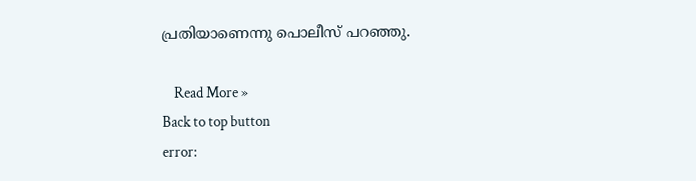പ്രതിയാണെന്നു പൊലീസ് പറഞ്ഞു.

    Read More »
Back to top button
error: